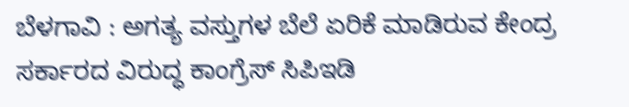ಬೆಳಗಾವಿ : ಅಗತ್ಯ ವಸ್ತುಗಳ ಬೆಲೆ ಏರಿಕೆ ಮಾಡಿರುವ ಕೇಂದ್ರ ಸರ್ಕಾರದ ವಿರುದ್ಧ ಕಾಂಗ್ರೆಸ್ ಸಿಪಿಇಡಿ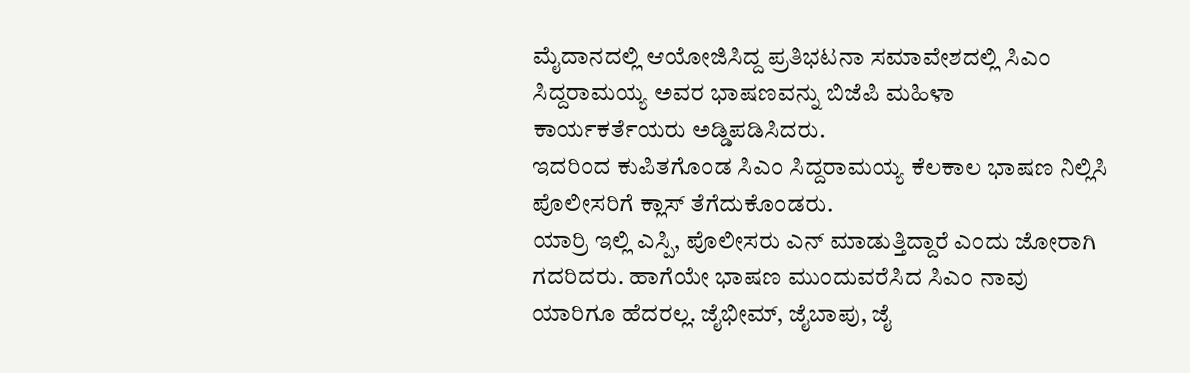ಮೈದಾನದಲ್ಲಿ ಆಯೋಜಿಸಿದ್ದ ಪ್ರತಿಭಟನಾ ಸಮಾವೇಶದಲ್ಲಿ ಸಿಎಂ ಸಿದ್ದರಾಮಯ್ಯ ಅವರ ಭಾಷಣವನ್ನು ಬಿಜೆಪಿ ಮಹಿಳಾ ಕಾರ್ಯಕರ್ತೆಯರು ಅಡ್ಡಿಪಡಿಸಿದರು.
ಇದರಿಂದ ಕುಪಿತಗೊಂಡ ಸಿಎಂ ಸಿದ್ದರಾಮಯ್ಯ ಕೆಲಕಾಲ ಭಾಷಣ ನಿಲ್ಲಿಸಿ ಪೊಲೀಸರಿಗೆ ಕ್ಲಾಸ್ ತೆಗೆದುಕೊಂಡರು.
ಯಾರ್ರಿ ಇಲ್ಲಿ ಎಸ್ಪಿ, ಪೊಲೀಸರು ಎನ್ ಮಾಡುತ್ತಿದ್ದಾರೆ ಎಂದು ಜೋರಾಗಿ ಗದರಿದರು. ಹಾಗೆಯೇ ಭಾಷಣ ಮುಂದುವರೆಸಿದ ಸಿಎಂ ನಾವು ಯಾರಿಗೂ ಹೆದರಲ್ಲ. ಜೈಭೀಮ್, ಜೈಬಾಪು, ಜೈ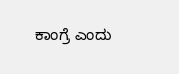ಕಾಂಗ್ರೆ ಎಂದು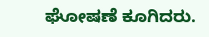ಘೋಷಣೆ ಕೂಗಿದರು.